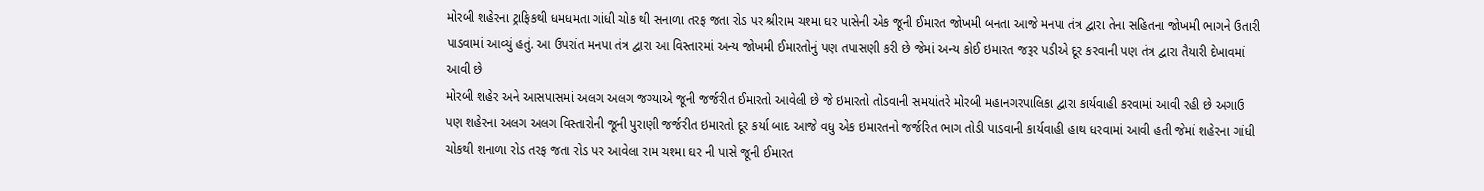મોરબી શહેરના ટ્રાફિકથી ધમધમતા ગાંધી ચોક થી સનાળા તરફ જતા રોડ પર શ્રીરામ ચશ્મા ઘર પાસેની એક જૂની ઈમારત જોખમી બનતા આજે મનપા તંત્ર દ્વારા તેના સહિતના જોખમી ભાગને ઉતારી પાડવામાં આવ્યું હતું. આ ઉપરાંત મનપા તંત્ર દ્વારા આ વિસ્તારમાં અન્ય જોખમી ઈમારતોનું પણ તપાસણી કરી છે જેમાં અન્ય કોઈ ઇમારત જરૂર પડીએ દૂર કરવાની પણ તંત્ર દ્વારા તૈયારી દેખાવમાં આવી છે
મોરબી શહેર અને આસપાસમાં અલગ અલગ જગ્યાએ જૂની જર્જરીત ઈમારતો આવેલી છે જે ઇમારતો તોડવાની સમયાંતરે મોરબી મહાનગરપાલિકા દ્વારા કાર્યવાહી કરવામાં આવી રહી છે અગાઉ પણ શહેરના અલગ અલગ વિસ્તારોની જૂની પુરાણી જર્જરીત ઇમારતો દૂર કર્યા બાદ આજે વધુ એક ઇમારતનો જર્જરિત ભાગ તોડી પાડવાની કાર્યવાહી હાથ ધરવામાં આવી હતી જેમાં શહેરના ગાંધી ચોકથી શનાળા રોડ તરફ જતા રોડ પર આવેલા રામ ચશ્મા ઘર ની પાસે જૂની ઈમારત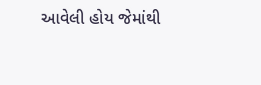આવેલી હોય જેમાંથી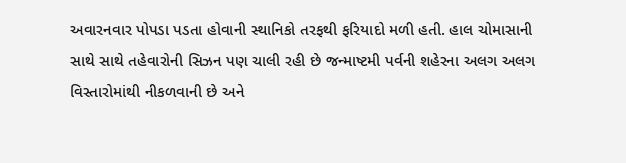અવારનવાર પોપડા પડતા હોવાની સ્થાનિકો તરફથી ફરિયાદો મળી હતી. હાલ ચોમાસાની સાથે સાથે તહેવારોની સિઝન પણ ચાલી રહી છે જન્માષ્ટમી પર્વની શહેરના અલગ અલગ વિસ્તારોમાંથી નીકળવાની છે અને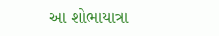આ શોભાયાત્રા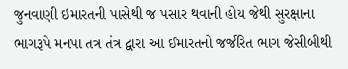જુનવાણી ઇમારતની પાસેથી જ પસાર થવાની હોય જેથી સુરક્ષાના ભાગરૂપે મનપા તત્ર તંત્ર દ્વારા આ ઈમારતનો જર્જરિત ભાગ જેસીબીથી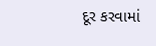દૂર કરવામાં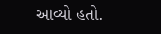આવ્યો હતો.